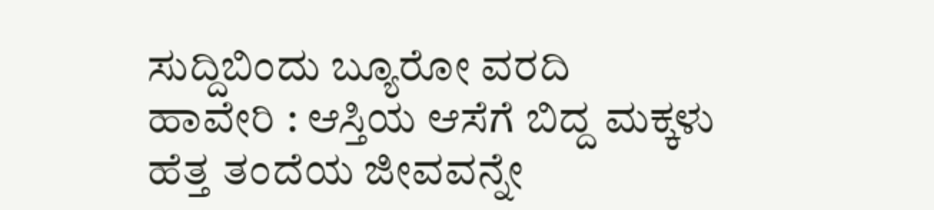ಸುದ್ದಿಬಿಂದು ಬ್ಯೂರೋ ವರದಿ
ಹಾವೇರಿ : ಆಸ್ತಿಯ ಆಸೆಗೆ ಬಿದ್ದ ಮಕ್ಕಳು ಹೆತ್ತ ತಂದೆಯ ಜೀವವನ್ನೇ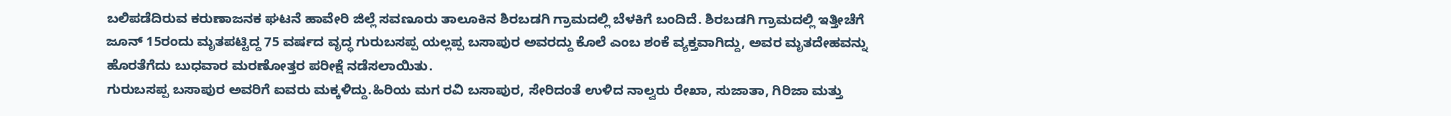ಬಲಿಪಡೆದಿರುವ ಕರುಣಾಜನಕ ಘಟನೆ ಹಾವೇರಿ ಜಿಲ್ಲೆ ಸವಣೂರು ತಾಲೂಕಿನ ಶಿರಬಡಗಿ ಗ್ರಾಮದಲ್ಲಿ ಬೆಳಕಿಗೆ ಬಂದಿದೆ. ಶಿರಬಡಗಿ ಗ್ರಾಮದಲ್ಲಿ ಇತ್ತೀಚೆಗೆ ಜೂನ್ 15ರಂದು ಮೃತಪಟ್ಟಿದ್ದ 75 ವರ್ಷದ ವೃದ್ಧ ಗುರುಬಸಪ್ಪ ಯಲ್ಲಪ್ಪ ಬಸಾಪುರ ಅವರದ್ದು ಕೊಲೆ ಎಂಬ ಶಂಕೆ ವ್ಯಕ್ತವಾಗಿದ್ದು, ಅವರ ಮೃತದೇಹವನ್ನು ಹೊರತೆಗೆದು ಬುಧವಾರ ಮರಣೋತ್ತರ ಪರೀಕ್ಷೆ ನಡೆಸಲಾಯಿತು.
ಗುರುಬಸಪ್ಪ ಬಸಾಪುರ ಅವರಿಗೆ ಐವರು ಮಕ್ಕಳಿದ್ದು.ಹಿರಿಯ ಮಗ ರವಿ ಬಸಾಪುರ, ಸೇರಿದಂತೆ ಉಳಿದ ನಾಲ್ವರು ರೇಖಾ, ಸುಜಾತಾ, ಗಿರಿಜಾ ಮತ್ತು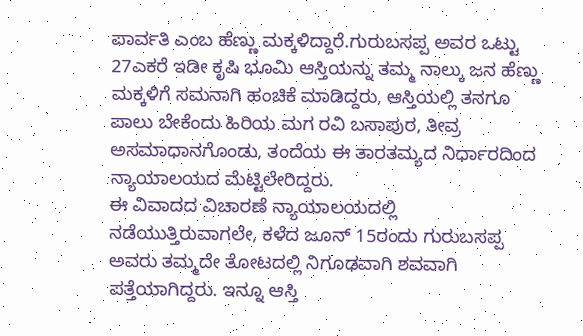ಪಾರ್ವತಿ ಎಂಬ ಹೆಣ್ಣು ಮಕ್ಕಳಿದ್ದಾರೆ.ಗುರುಬಸಪ್ಪ ಅವರ ಒಟ್ಟು 27ಎಕರೆ ಇಡೀ ಕೃಷಿ ಭೂಮಿ ಆಸ್ತಿಯನ್ನು ತಮ್ಮ ನಾಲ್ಕು ಜನ ಹೆಣ್ಣು ಮಕ್ಕಳಿಗೆ ಸಮನಾಗಿ ಹಂಚಿಕೆ ಮಾಡಿದ್ದರು, ಆಸ್ತಿಯಲ್ಲಿ ತನಗೂ ಪಾಲು ಬೇಕೆಂದು ಹಿರಿಯ ಮಗ ರವಿ ಬಸಾಪುರ, ತೀವ್ರ ಅಸಮಾಧಾನಗೊಂಡು, ತಂದೆಯ ಈ ತಾರತಮ್ಯದ ನಿರ್ಧಾರದಿಂದ ನ್ಯಾಯಾಲಯದ ಮೆಟ್ಟಿಲೇರಿದ್ದರು.
ಈ ವಿವಾದದ ವಿಚಾರಣೆ ನ್ಯಾಯಾಲಯದಲ್ಲಿ ನಡೆಯುತ್ತಿರುವಾಗಲೇ, ಕಳೆದ ಜೂನ್ 15ರಂದು ಗುರುಬಸಪ್ಪ ಅವರು ತಮ್ಮದೇ ತೋಟದಲ್ಲಿ ನಿಗೂಢವಾಗಿ ಶವವಾಗಿ ಪತ್ತೆಯಾಗಿದ್ದರು. ಇನ್ನೂ ಆಸ್ತಿ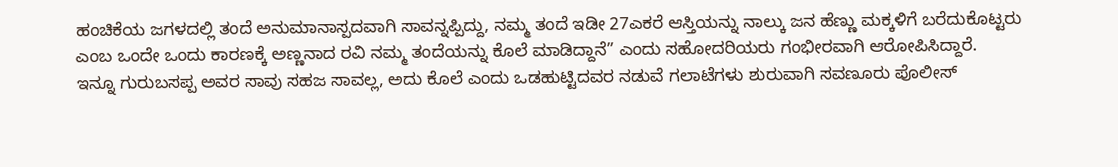ಹಂಚಿಕೆಯ ಜಗಳದಲ್ಲಿ ತಂದೆ ಅನುಮಾನಾಸ್ಪದವಾಗಿ ಸಾವನ್ನಪ್ಪಿದ್ದು, ನಮ್ಮ ತಂದೆ ಇಡೀ 27ಎಕರೆ ಆಸ್ತಿಯನ್ನು ನಾಲ್ಕು ಜನ ಹೆಣ್ಣು ಮಕ್ಕಳಿಗೆ ಬರೆದುಕೊಟ್ಟರು ಎಂಬ ಒಂದೇ ಒಂದು ಕಾರಣಕ್ಕೆ ಅಣ್ಣನಾದ ರವಿ ನಮ್ಮ ತಂದೆಯನ್ನು ಕೊಲೆ ಮಾಡಿದ್ದಾನೆ” ಎಂದು ಸಹೋದರಿಯರು ಗಂಭೀರವಾಗಿ ಆರೋಪಿಸಿದ್ದಾರೆ.
ಇನ್ನೂ ಗುರುಬಸಪ್ಪ ಅವರ ಸಾವು ಸಹಜ ಸಾವಲ್ಲ, ಅದು ಕೊಲೆ ಎಂದು ಒಡಹುಟ್ಟಿದವರ ನಡುವೆ ಗಲಾಟೆಗಳು ಶುರುವಾಗಿ ಸವಣೂರು ಪೊಲೀಸ್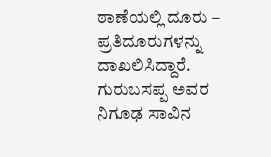ಠಾಣೆಯಲ್ಲಿ ದೂರು – ಪ್ರತಿದೂರುಗಳನ್ನು ದಾಖಲಿಸಿದ್ದಾರೆ. ಗುರುಬಸಪ್ಪ ಅವರ ನಿಗೂಢ ಸಾವಿನ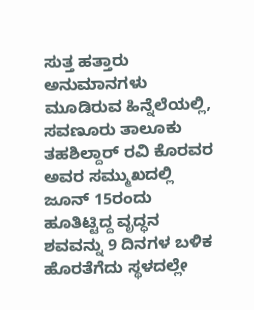ಸುತ್ತ ಹತ್ತಾರು ಅನುಮಾನಗಳು ಮೂಡಿರುವ ಹಿನ್ನೆಲೆಯಲ್ಲಿ, ಸವಣೂರು ತಾಲೂಕು ತಹಶಿಲ್ದಾರ್ ರವಿ ಕೊರವರ ಅವರ ಸಮ್ಮುಖದಲ್ಲಿ ಜೂನ್ 15ರಂದು ಹೂತಿಟ್ಟಿದ್ದ ವೃದ್ಧನ ಶವವನ್ನು 9 ದಿನಗಳ ಬಳಿಕ ಹೊರತೆಗೆದು ಸ್ಥಳದಲ್ಲೇ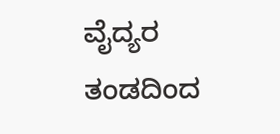ವೈದ್ಯರ ತಂಡದಿಂದ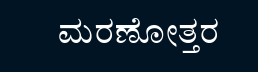ಮರಣೋತ್ತರ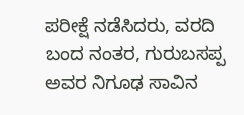ಪರೀಕ್ಷೆ ನಡೆಸಿದರು, ವರದಿ ಬಂದ ನಂತರ, ಗುರುಬಸಪ್ಪ ಅವರ ನಿಗೂಢ ಸಾವಿನ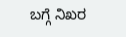ಬಗ್ಗೆ ನಿಖರ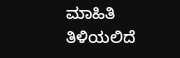ಮಾಹಿತಿ ತಿಳಿಯಲಿದೆ